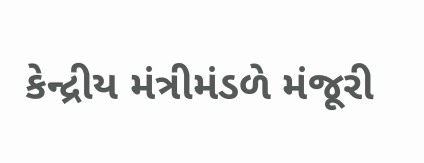કેન્દ્રીય મંત્રીમંડળે મંજૂરી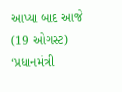આપ્યા બાદ આજે (19 ઓગસ્ટ) ‘પ્રધાનમંત્રી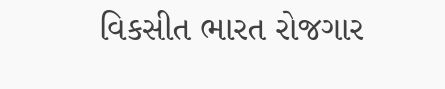વિકસીત ભારત રોજગાર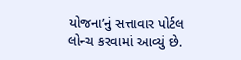યોજના’નું સત્તાવાર પોર્ટલ લોન્ચ કરવામાં આવ્યું છે.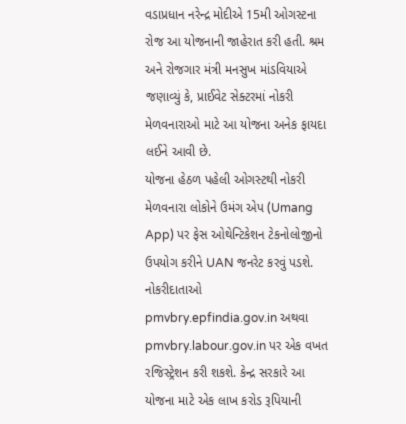વડાપ્રધાન નરેન્દ્ર મોદીએ 15મી ઓગસ્ટના રોજ આ યોજનાની જાહેરાત કરી હતી. શ્રમ અને રોજગાર મંત્રી મનસુખ માંડવિયાએ જણાવ્યું કે, પ્રાઈવેટ સેક્ટરમાં નોકરી મેળવનારાઓ માટે આ યોજના અનેક ફાયદા લઈને આવી છે.
યોજના હેઠળ પહેલી ઓગસ્ટથી નોકરી મેળવનારા લોકોને ઉમંગ એપ (Umang App) પર ફેસ ઓથેન્ટિકેશન ટેકનોલોજીનો ઉપયોગ કરીને UAN જનરેટ કરવું પડશે. નોકરીદાતાઓ pmvbry.epfindia.gov.in અથવા pmvbry.labour.gov.in પર એક વખત રજિસ્ટ્રેશન કરી શકશે. કેન્દ્ર સરકારે આ યોજના માટે એક લાખ કરોડ રૂપિયાની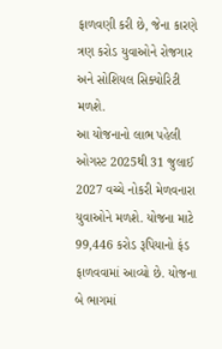ફાળવણી કરી છે, જેના કારણે ત્રણ કરોડ યુવાઓને રોજગાર અને સોશિયલ સિક્યોરિટી મળશે.
આ યોજનાનો લાભ પહેલી ઓગસ્ટ 2025થી 31 જુલાઈ 2027 વચ્ચે નોકરી મેળવનારા યુવાઓને મળશે. યોજના માટે 99,446 કરોડ રૂપિયાનો ફંડ ફાળવવામાં આવ્યો છે. યોજના બે ભાગમાં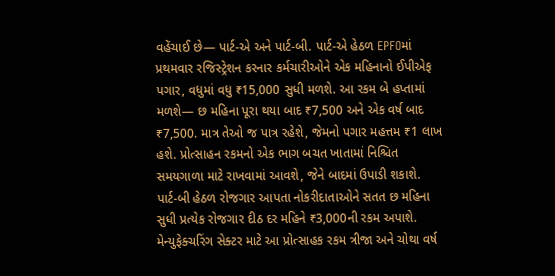વહેંચાઈ છે— પાર્ટ-એ અને પાર્ટ-બી. પાર્ટ-એ હેઠળ EPFOમાં પ્રથમવાર રજિસ્ટ્રેશન કરનાર કર્મચારીઓને એક મહિનાનો ઈપીએફ પગાર, વધુમાં વધુ ₹15,000 સુધી મળશે. આ રકમ બે હપ્તામાં મળશે— છ મહિના પૂરા થયા બાદ ₹7,500 અને એક વર્ષ બાદ ₹7,500. માત્ર તેઓ જ પાત્ર રહેશે, જેમનો પગાર મહત્તમ ₹1 લાખ હશે. પ્રોત્સાહન રકમનો એક ભાગ બચત ખાતામાં નિશ્ચિત સમયગાળા માટે રાખવામાં આવશે, જેને બાદમાં ઉપાડી શકાશે.
પાર્ટ-બી હેઠળ રોજગાર આપતા નોકરીદાતાઓને સતત છ મહિના સુધી પ્રત્યેક રોજગાર દીઠ દર મહિને ₹3,000ની રકમ અપાશે. મેન્યુફેક્ચરિંગ સેક્ટર માટે આ પ્રોત્સાહક રકમ ત્રીજા અને ચોથા વર્ષ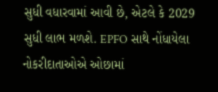સુધી વધારવામાં આવી છે, એટલે કે 2029 સુધી લાભ મળશે. EPFO સાથે નોંધાયેલા નોકરીદાતાઓએ ઓછામાં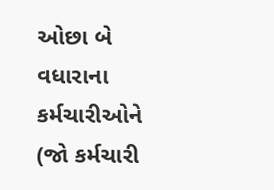ઓછા બે વધારાના કર્મચારીઓને (જો કર્મચારી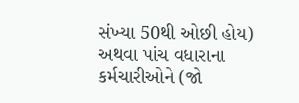સંખ્યા 50થી ઓછી હોય) અથવા પાંચ વધારાના કર્મચારીઓને (જો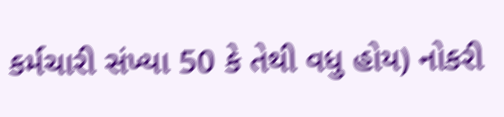કર્મચારી સંખ્યા 50 કે તેથી વધુ હોય) નોકરી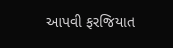આપવી ફરજિયાત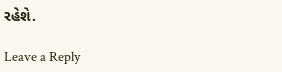રહેશે.

Leave a Reply